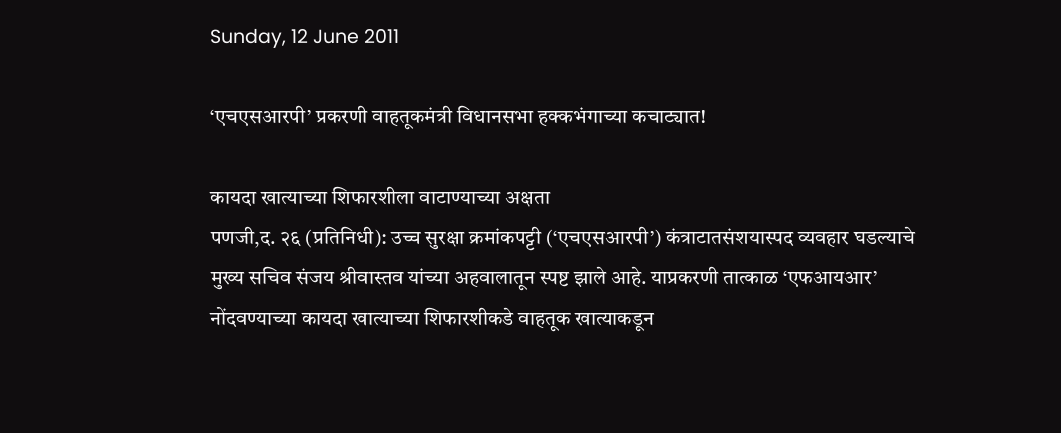Sunday, 12 June 2011

‘एचएसआरपी’ प्रकरणी वाहतूकमंत्री विधानसभा हक्कभंगाच्या कचाट्यात!

कायदा खात्याच्या शिफारशीला वाटाण्याच्या अक्षता
पणजी,द. २६ (प्रतिनिधी): उच्च सुरक्षा क्रमांकपट्टी (‘एचएसआरपी’) कंत्राटातसंशयास्पद व्यवहार घडल्याचे मुख्य सचिव संजय श्रीवास्तव यांच्या अहवालातून स्पष्ट झाले आहे. याप्रकरणी तात्काळ ‘एफआयआर’ नोंदवण्याच्या कायदा खात्याच्या शिफारशीकडे वाहतूक खात्याकडून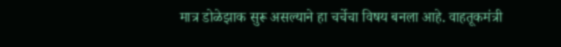मात्र डोळेझाक सुरू असल्याने हा चर्चेचा विषय बनला आहे. वाहतूकमंत्री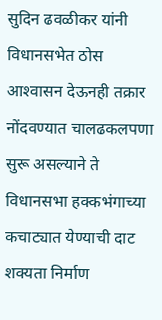सुदिन ढवळीकर यांनी विधानसभेत ठोस आश्‍वासन देऊनही तक्रार नोंदवण्यात चालढकलपणा सुरू असल्याने ते विधानसभा हक्कभंगाच्या कचाट्यात येण्याची दाट शक्यता निर्माण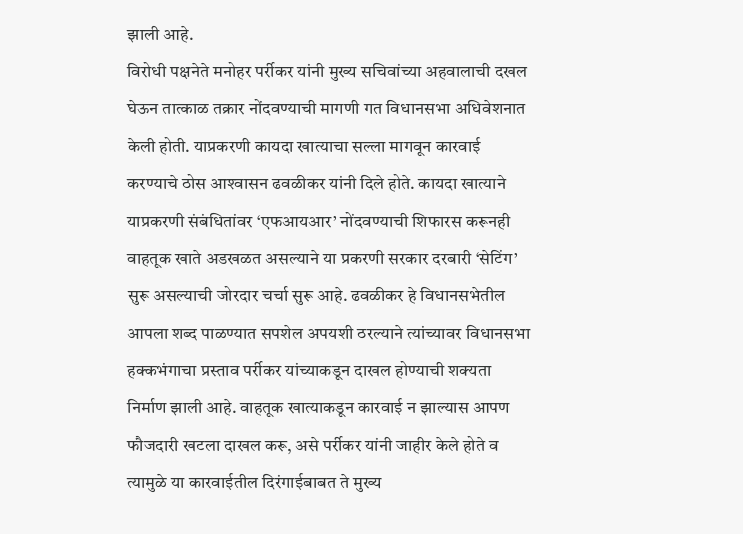झाली आहे.
विरोधी पक्षनेते मनोहर पर्रीकर यांनी मुख्य सचिवांच्या अहवालाची दखल घेऊन तात्काळ तक्रार नोंदवण्याची मागणी गत विधानसभा अधिवेशनात केली होती. याप्रकरणी कायदा खात्याचा सल्ला मागवून कारवाई करण्याचे ठोस आश्‍वासन ढवळीकर यांनी दिले होते. कायदा खात्याने याप्रकरणी संबंधितांवर ‘एफआयआर’ नोंदवण्याची शिफारस करूनही वाहतूक खाते अडखळत असल्याने या प्रकरणी सरकार दरबारी ‘सेटिंग’ सुरू असल्याची जोरदार चर्चा सुरू आहे. ढवळीकर हे विधानसभेतील आपला शब्द पाळण्यात सपशेल अपयशी ठरल्याने त्यांच्यावर विधानसभा हक्कभंगाचा प्रस्ताव पर्रीकर यांच्याकडून दाखल होण्याची शक्यता निर्माण झाली आहे. वाहतूक खात्याकडून कारवाई न झाल्यास आपण फौजदारी खटला दाखल करू, असे पर्रीकर यांनी जाहीर केले होते व त्यामुळे या कारवाईतील दिरंगाईबाबत ते मुख्य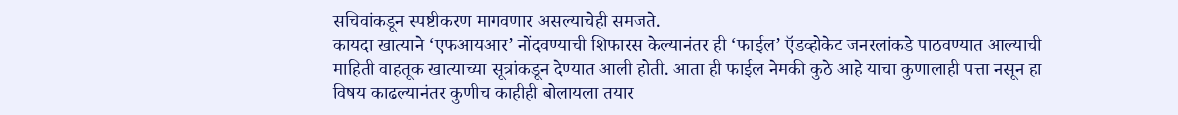सचिवांकडून स्पष्टीकरण मागवणार असल्याचेही समजते.
कायदा खात्याने ‘एफआयआर’ नोंदवण्याची शिफारस केल्यानंतर ही ‘फाईल’ ऍडव्होकेट जनरलांकडे पाठवण्यात आल्याची माहिती वाहतूक खात्याच्या सूत्रांकडून देण्यात आली होती. आता ही फाईल नेमकी कुठे आहे याचा कुणालाही पत्ता नसून हा विषय काढल्यानंतर कुणीच काहीही बोलायला तयार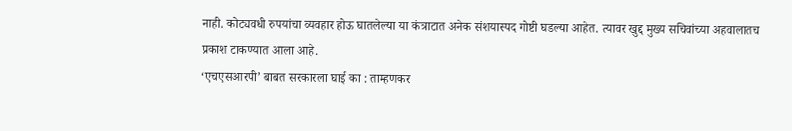नाही. कोट्यवधी रुपयांचा व्यवहार होऊ घातलेल्या या कंत्राटात अनेक संशयास्पद गोष्टी घडल्या आहेत. त्यावर खुद्द मुख्य सचिवांच्या अहवालातच प्रकाश टाकण्यात आला आहे.
‘एचएसआरपी’ बाबत सरकारला घाई का : ताम्हणकर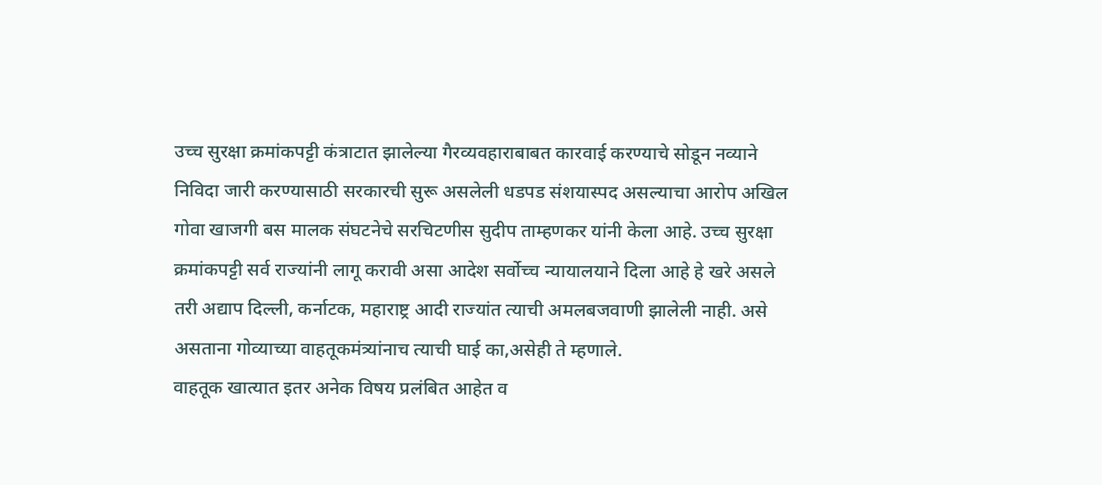उच्च सुरक्षा क्रमांकपट्टी कंत्राटात झालेल्या गैरव्यवहाराबाबत कारवाई करण्याचे सोडून नव्याने निविदा जारी करण्यासाठी सरकारची सुरू असलेली धडपड संशयास्पद असल्याचा आरोप अखिल गोवा खाजगी बस मालक संघटनेचे सरचिटणीस सुदीप ताम्हणकर यांनी केला आहे. उच्च सुरक्षा क्रमांकपट्टी सर्व राज्यांनी लागू करावी असा आदेश सर्वोच्च न्यायालयाने दिला आहे हे खरे असले तरी अद्याप दिल्ली, कर्नाटक, महाराष्ट्र आदी राज्यांत त्याची अमलबजवाणी झालेली नाही. असे असताना गोव्याच्या वाहतूकमंत्र्यांनाच त्याची घाई का,असेही ते म्हणाले.
वाहतूक खात्यात इतर अनेक विषय प्रलंबित आहेत व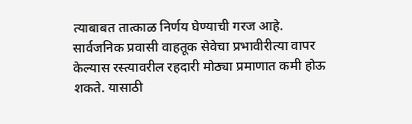त्याबाबत तात्काळ निर्णय घेण्याची गरज आहे. सार्वजनिक प्रवासी वाहतूक सेवेचा प्रभावीरीत्या वापर केल्यास रस्त्यावरील रहदारी मोठ्या प्रमाणात कमी होऊ शकते. यासाठी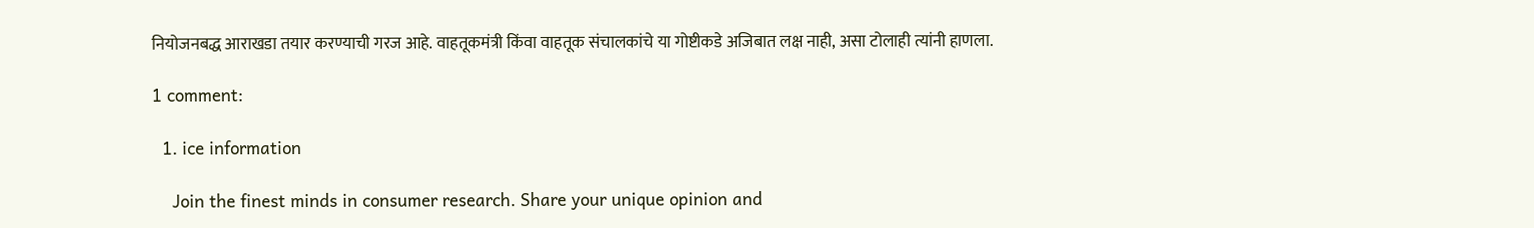नियोजनबद्ध आराखडा तयार करण्याची गरज आहे. वाहतूकमंत्री किंवा वाहतूक संचालकांचे या गोष्टीकडे अजिबात लक्ष नाही, असा टोलाही त्यांनी हाणला.

1 comment:

  1. ice information

    Join the finest minds in consumer research. Share your unique opinion and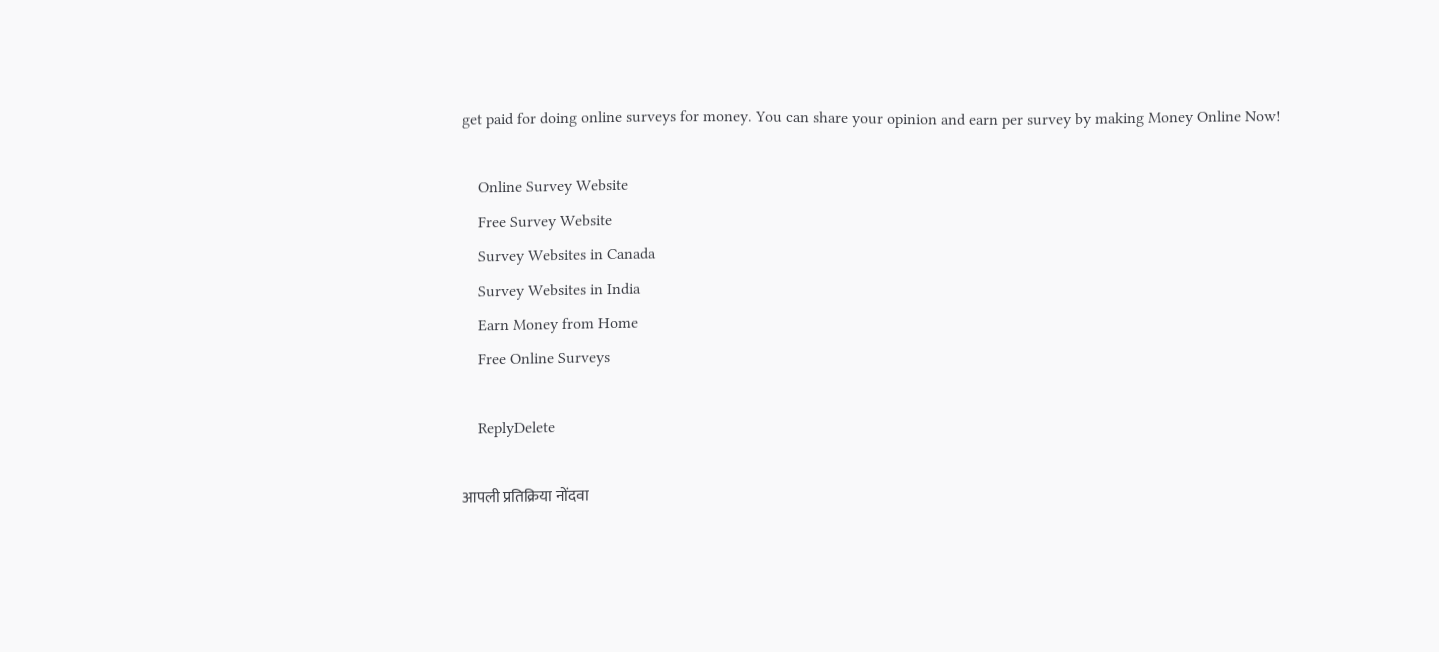get paid for doing online surveys for money. You can share your opinion and earn per survey by making Money Online Now!

    Online Survey Website
    Free Survey Website
    Survey Websites in Canada
    Survey Websites in India
    Earn Money from Home
    Free Online Surveys

    ReplyDelete

आपली प्रतिक्रिया नोंदवा